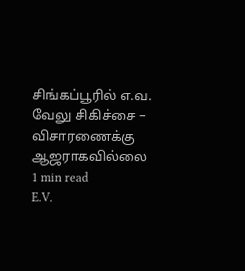சிங்கப்பூரில் எ.வ. வேலு சிகிச்சை – விசாரணைக்கு ஆஜராகவில்லை
1 min read
E.V.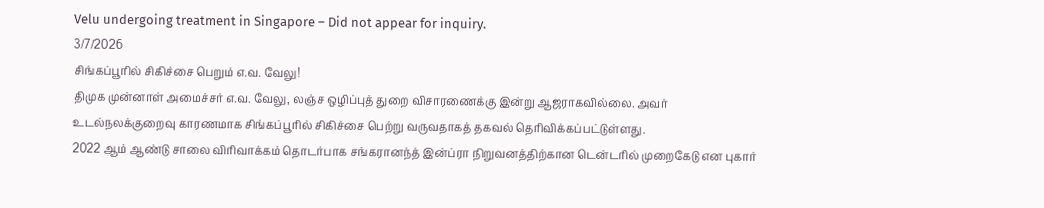Velu undergoing treatment in Singapore – Did not appear for inquiry.
3/7/2026
சிங்கப்பூரில் சிகிச்சை பெறும் எ.வ. வேலு!
திமுக முன்னாள் அமைச்சர் எ.வ. வேலு, லஞ்ச ஒழிப்புத் துறை விசாரணைக்கு இன்று ஆஜராகவில்லை. அவர் உடல்நலக்குறைவு காரணமாக சிங்கப்பூரில் சிகிச்சை பெற்று வருவதாகத் தகவல் தெரிவிக்கப்பட்டுள்ளது.
2022 ஆம் ஆண்டு சாலை விரிவாக்கம் தொடர்பாக சங்கரானந்த் இன்ப்ரா நிறுவனத்திற்கான டென்டரில் முறைகேடு என புகார்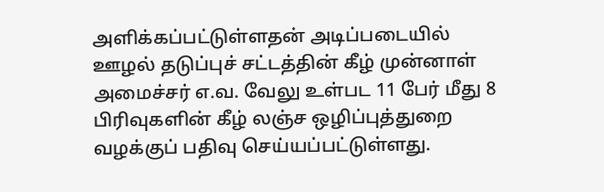அளிக்கப்பட்டுள்ளதன் அடிப்படையில் ஊழல் தடுப்புச் சட்டத்தின் கீழ் முன்னாள் அமைச்சர் எ.வ. வேலு உள்பட 11 பேர் மீது 8 பிரிவுகளின் கீழ் லஞ்ச ஒழிப்புத்துறை வழக்குப் பதிவு செய்யப்பட்டுள்ளது.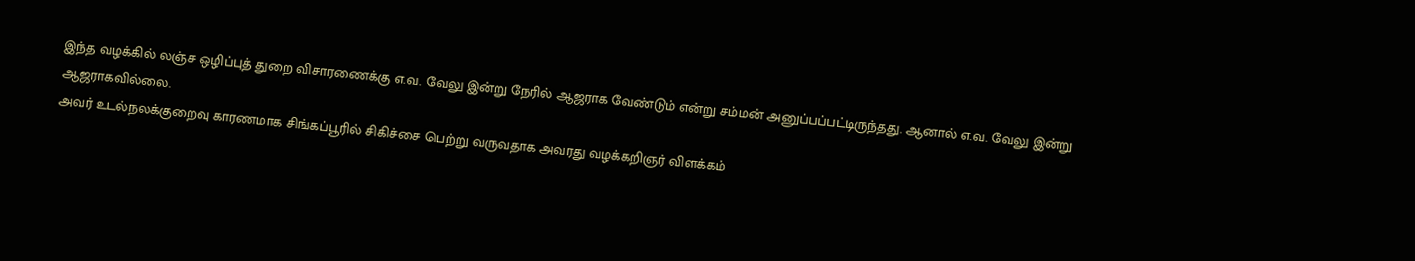இந்த வழக்கில் லஞ்ச ஒழிப்புத் துறை விசாரணைக்கு எ.வ. வேலு இன்று நேரில் ஆஜராக வேண்டும் என்று சம்மன் அனுப்பப்பட்டிருந்தது. ஆனால் எ.வ. வேலு இன்று ஆஜராகவில்லை.
அவர் உடல்நலக்குறைவு காரணமாக சிங்கப்பூரில் சிகிச்சை பெற்று வருவதாக அவரது வழக்கறிஞர் விளக்கம்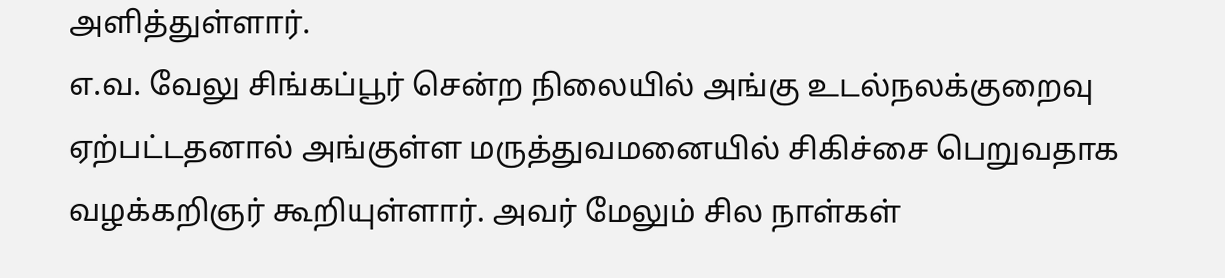அளித்துள்ளார்.
எ.வ. வேலு சிங்கப்பூர் சென்ற நிலையில் அங்கு உடல்நலக்குறைவு ஏற்பட்டதனால் அங்குள்ள மருத்துவமனையில் சிகிச்சை பெறுவதாக வழக்கறிஞர் கூறியுள்ளார். அவர் மேலும் சில நாள்கள்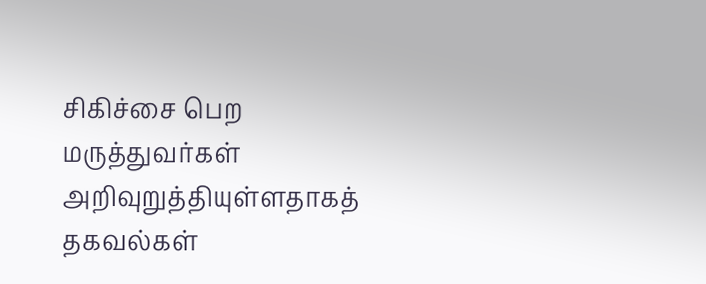சிகிச்சை பெற மருத்துவர்கள் அறிவுறுத்தியுள்ளதாகத் தகவல்கள்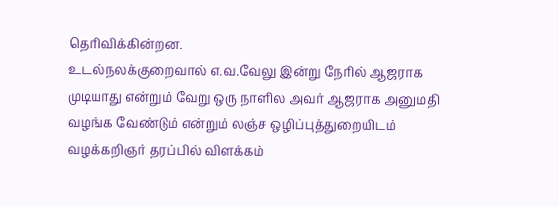தெரிவிக்கின்றன.
உடல்நலக்குறைவால் எ.வ.வேலு இன்று நேரில் ஆஜராக முடியாது என்றும் வேறு ஒரு நாளில அவர் ஆஜராக அனுமதி வழங்க வேண்டும் என்றும் லஞ்ச ஒழிப்புத்துறையிடம் வழக்கறிஞர் தரப்பில் விளக்கம்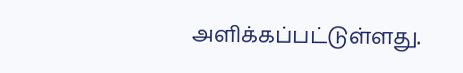அளிக்கப்பட்டுள்ளது.